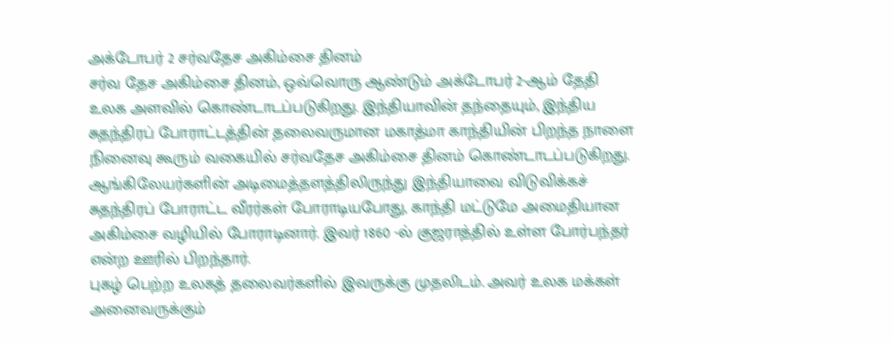அக்டோபர் 2 சர்வதேச அகிம்சை தினம்
சர்வ தேச அகிம்சை தினம், ஒவ்வொரு ஆண்டும் அக்டோபர் 2-ஆம் தேதி உலக அளவில் கொண்டாடப்படுகிறது. இந்தியாவின் தந்தையும், இந்திய சுதந்திரப் போராட்டத்தின் தலைவருமான மகாத்மா காந்தியின் பிறந்த நாளை நினைவு கூரும் வகையில் சர்வதேச அகிம்சை தினம் கொண்டாடப்படுகிறது.
ஆங்கிலேயர்களின் அடிமைத்தளத்திலிருந்து இந்தியாவை விடுவிக்கச் சுதந்திரப் போராட்ட வீரர்கள் போராடியபோது, காந்தி மட்டுமே அமைதியான அகிம்சை வழியில் போராடினார். இவர் 1860 -ல் குஜராத்தில் உள்ள போர்பந்தர் என்ற ஊரில் பிறந்தார்.
புகழ் பெற்ற உலகத் தலைவர்களில் இவருக்கு முதலிடம். அவர் உலக மக்கள் அனைவருக்கும்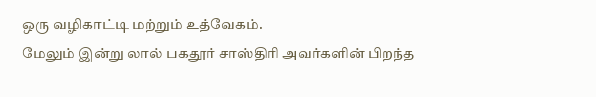ஒரு வழிகாட்டி மற்றும் உத்வேகம்.
மேலும் இன்று லால் பகதூர் சாஸ்திரி அவர்களின் பிறந்த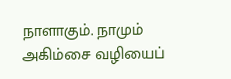நாளாகும். நாமும் அகிம்சை வழியைப்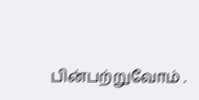பின்பற்றுவோம் .